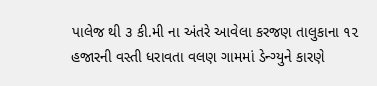પાલેજ થી ૩ કી.મી ના અંતરે આવેલા કરજણ તાલુકાના ૧૨ હજારની વસ્તી ધરાવતા વલણ ગામમાં ડેન્ગ્યુને કારણે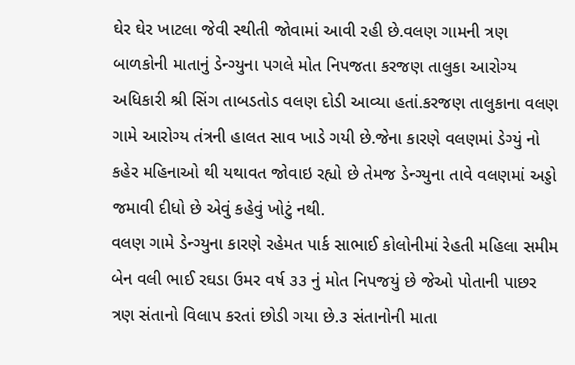ઘેર ઘેર ખાટલા જેવી સ્થીતી જોવામાં આવી રહી છે.વલણ ગામની ત્રણ બાળકોની માતાનું ડેન્ગ્યુના પગલે મોત નિપજતા કરજણ તાલુકા આરોગ્ય અધિકારી શ્રી સિંગ તાબડતોડ વલણ દોડી આવ્યા હતાં.કરજણ તાલુકાના વલણ ગામે આરોગ્ય તંત્રની હાલત સાવ ખાડે ગયી છે.જેના કારણે વલણમાં ડેગ્યું નો કહેર મહિનાઓ થી યથાવત જોવાઇ રહ્યો છે તેમજ ડેન્ગ્યુના તાવે વલણમાં અડ્ડો જમાવી દીધો છે એવું કહેવું ખોટું નથી.
વલણ ગામે ડેન્ગ્યુના કારણે રહેમત પાર્ક સાભાઈ કોલોનીમાં રેહતી મહિલા સમીમ બેન વલી ભાઈ રઘડા ઉમર વર્ષ ૩૩ નું મોત નિપજયું છે જેઓ પોતાની પાછર ત્રણ સંતાનો વિલાપ કરતાં છોડી ગયા છે.૩ સંતાનોની માતા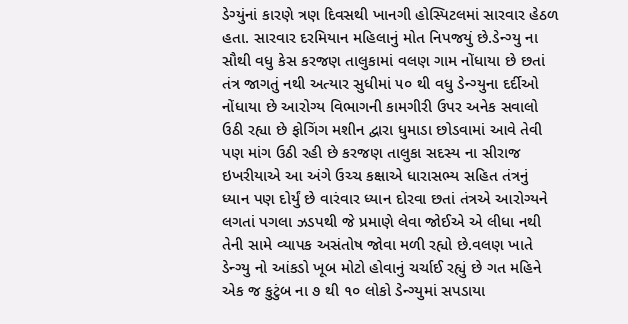ડેગ્યુંનાં કારણે ત્રણ દિવસથી ખાનગી હોસ્પિટલમાં સારવાર હેઠળ હતા. સારવાર દરમિયાન મહિલાનું મોત નિપજયું છે.ડેન્ગ્યુ ના સૌથી વધુ કેસ કરજણ તાલુકામાં વલણ ગામ નોંધાયા છે છતાં તંત્ર જાગતું નથી અત્યાર સુધીમાં ૫૦ થી વધુ ડેન્ગ્યુના દર્દીઓ નોંધાયા છે આરોગ્ય વિભાગની કામગીરી ઉપર અનેક સવાલો ઉઠી રહ્યા છે ફોગિંગ મશીન દ્વારા ધુમાડા છોડવામાં આવે તેવી પણ માંગ ઉઠી રહી છે કરજણ તાલુકા સદસ્ય ના સીરાજ ઇખરીયાએ આ અંગે ઉચ્ચ કક્ષાએ ધારાસભ્ય સહિત તંત્રનું ધ્યાન પણ દોર્યું છે વારંવાર ધ્યાન દોરવા છતાં તંત્રએ આરોગ્યને લગતાં પગલા ઝડપથી જે પ્રમાણે લેવા જોઈએ એ લીધા નથી તેની સામે વ્યાપક અસંતોષ જોવા મળી રહ્યો છે.વલણ ખાતે ડેન્ગ્યુ નો આંકડો ખૂબ મોટો હોવાનું ચર્ચાઈ રહ્યું છે ગત મહિને એક જ કુટુંબ ના ૭ થી ૧૦ લોકો ડેન્ગ્યુમાં સપડાયા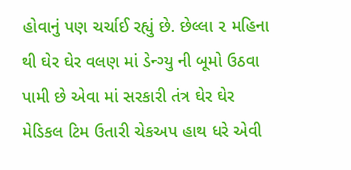હોવાનું પણ ચર્ચાઈ રહ્યું છે. છેલ્લા ૨ મહિના થી ઘેર ઘેર વલણ માં ડેન્ગ્યુ ની બૂમો ઉઠવા પામી છે એવા માં સરકારી તંત્ર ઘેર ઘેર મેડિકલ ટિમ ઉતારી ચેકઅપ હાથ ધરે એવી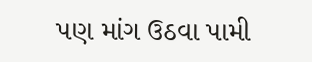પણ માંગ ઉઠવા પામી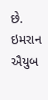છે.
ઇમરાન ઐયુબ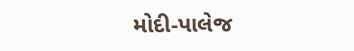મોદી-પાલેજ